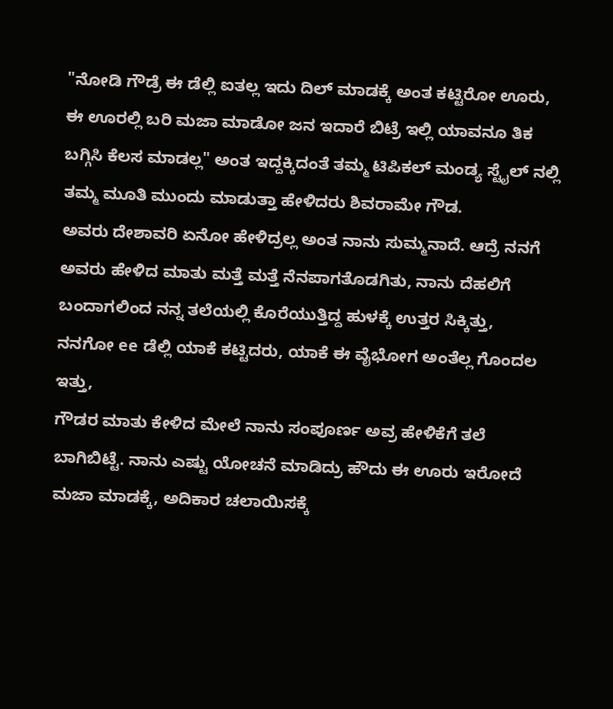"ನೋಡಿ ಗೌಡ್ರೆ ಈ ಡೆಲ್ಲಿ ಐತಲ್ಲ ಇದು ದಿಲ್ ಮಾಡಕ್ಕೆ ಅಂತ ಕಟ್ಟಿರೋ ಊರು, ಈ ಊರಲ್ಲಿ ಬರಿ ಮಜಾ ಮಾಡೋ ಜನ ಇದಾರೆ ಬಿಟ್ರೆ ಇಲ್ಲಿ ಯಾವನೂ ತಿಕ ಬಗ್ಗಿಸಿ ಕೆಲಸ ಮಾಡಲ್ಲ" ಅಂತ ಇದ್ದಕ್ಕಿದಂತೆ ತಮ್ಮ ಟಿಪಿಕಲ್ ಮಂಡ್ಯ ಸ್ಟೈಲ್ ನಲ್ಲಿ ತಮ್ಮ ಮೂತಿ ಮುಂದು ಮಾಡುತ್ತಾ ಹೇಳಿದರು ಶಿವರಾಮೇ ಗೌಡ.
ಅವರು ದೇಶಾವರಿ ಏನೋ ಹೇಳಿದ್ರಲ್ಲ ಅಂತ ನಾನು ಸುಮ್ಮನಾದೆ. ಆದ್ರೆ ನನಗೆ ಅವರು ಹೇಳಿದ ಮಾತು ಮತ್ತೆ ಮತ್ತೆ ನೆನಪಾಗತೊಡಗಿತು, ನಾನು ದೆಹಲಿಗೆ ಬಂದಾಗಲಿಂದ ನನ್ನ ತಲೆಯಲ್ಲಿ ಕೊರೆಯುತ್ತಿದ್ದ ಹುಳಕ್ಕೆ ಉತ್ತರ ಸಿಕ್ಕಿತ್ತು,
ನನಗೋ ee ಡೆಲ್ಲಿ ಯಾಕೆ ಕಟ್ಟಿದರು, ಯಾಕೆ ಈ ವೈಭೋಗ ಅಂತೆಲ್ಲ ಗೊಂದಲ ಇತ್ತು,
ಗೌಡರ ಮಾತು ಕೇಳಿದ ಮೇಲೆ ನಾನು ಸಂಪೂರ್ಣ ಅವ್ರ ಹೇಳಿಕೆಗೆ ತಲೆ ಬಾಗಿಬಿಟ್ಟೆ. ನಾನು ಎಷ್ಟು ಯೋಚನೆ ಮಾಡಿದ್ರು ಹೌದು ಈ ಊರು ಇರೋದೆ ಮಜಾ ಮಾಡಕ್ಕೆ, ಅದಿಕಾರ ಚಲಾಯಿಸಕ್ಕೆ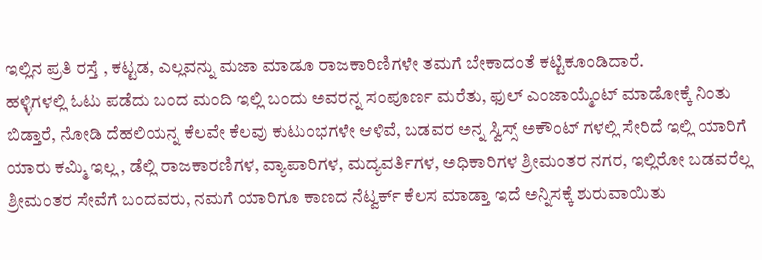ಇಲ್ಲಿನ ಪ್ರತಿ ರಸ್ತೆ , ಕಟ್ಟಡ, ಎಲ್ಲವನ್ನು ಮಜಾ ಮಾಡೂ ರಾಜಕಾರಿಣಿಗಳೇ ತಮಗೆ ಬೇಕಾದಂತೆ ಕಟ್ಟಿಕೂಂಡಿದಾರೆ.
ಹಳ್ಳಿಗಳಲ್ಲಿ ಓಟು ಪಡೆದು ಬಂದ ಮಂದಿ ಇಲ್ಲಿ ಬಂದು ಅವರನ್ನ ಸಂಪೂರ್ಣ ಮರೆತು, ಫುಲ್ ಎಂಜಾಯ್ಮೆಂಟ್ ಮಾಡೋಕ್ಕೆ ನಿಂತು ಬಿಡ್ತಾರೆ, ನೋಡಿ ದೆಹಲಿಯನ್ನ ಕೆಲವೇ ಕೆಲವು ಕುಟುಂಭಗಳೇ ಆಳಿವೆ, ಬಡವರ ಅನ್ನ ಸ್ವಿಸ್ಸ್ ಅಕೌಂಟ್ ಗಳಲ್ಲಿ ಸೇರಿದೆ ಇಲ್ಲಿ ಯಾರಿಗೆ ಯಾರು ಕಮ್ಮಿ ಇಲ್ಲ , ಡೆಲ್ಲಿ ರಾಜಕಾರಣಿಗಳ, ವ್ಯಾಪಾರಿಗಳ, ಮದ್ಯವರ್ತಿಗಳ, ಅಧಿಕಾರಿಗಳ ಶ್ರೀಮಂತರ ನಗರ, ಇಲ್ಲಿರೋ ಬಡವರೆಲ್ಲ ಶ್ರೀಮಂತರ ಸೇವೆಗೆ ಬಂದವರು, ನಮಗೆ ಯಾರಿಗೂ ಕಾಣದ ನೆಟ್ವರ್ಕ್ ಕೆಲಸ ಮಾಡ್ತಾ ಇದೆ ಅನ್ನಿಸಕ್ಕೆ ಶುರುವಾಯಿತು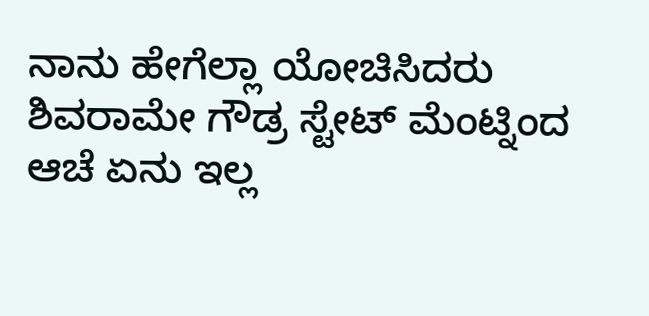ನಾನು ಹೇಗೆಲ್ಲಾ ಯೋಚಿಸಿದರು ಶಿವರಾಮೇ ಗೌಡ್ರ ಸ್ಟೇಟ್ ಮೆಂಟ್ನಿಂದ ಆಚೆ ಏನು ಇಲ್ಲ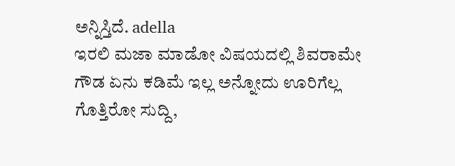ಅನ್ನಿಸ್ತಿದೆ. adella
ಇರಲಿ ಮಜಾ ಮಾಡೋ ವಿಷಯದಲ್ಲಿ ಶಿವರಾಮೇ ಗೌಡ ಏನು ಕಡಿಮೆ ಇಲ್ಲ ಅನ್ನೋದು ಊರಿಗೆಲ್ಲ ಗೊತ್ತಿರೋ ಸುದ್ದಿ,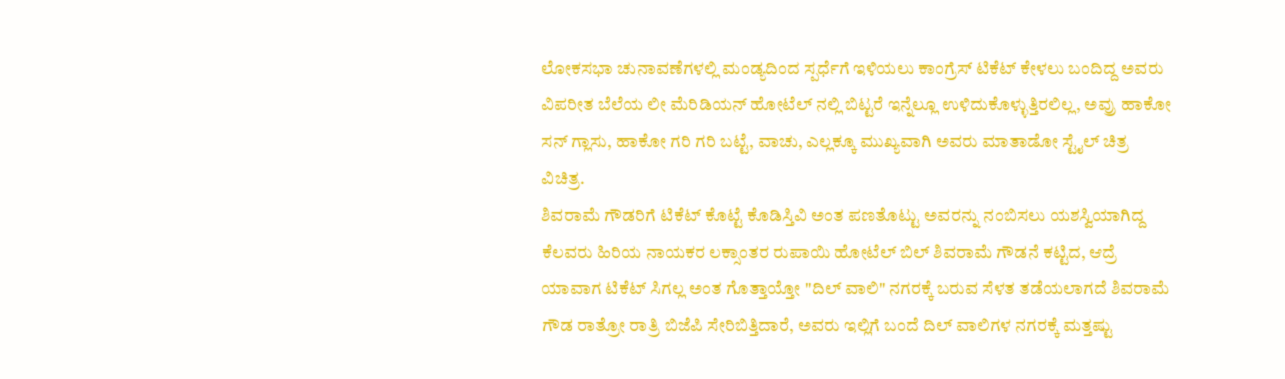ಲೋಕಸಭಾ ಚುನಾವಣೆಗಳಲ್ಲಿ ಮಂಡ್ಯದಿಂದ ಸ್ಪರ್ಧೆಗೆ ಇಳಿಯಲು ಕಾಂಗ್ರೆಸ್ ಟಿಕೆಟ್ ಕೇಳಲು ಬಂದಿದ್ದ ಅವರು ವಿಪರೀತ ಬೆಲೆಯ ಲೀ ಮೆರಿಡಿಯನ್ ಹೋಟೆಲ್ ನಲ್ಲಿ ಬಿಟ್ಟರೆ ಇನ್ನೆಲ್ಲೂ ಉಳಿದುಕೊಳ್ಳುತ್ತಿರಲಿಲ್ಲ, ಅವ್ರು ಹಾಕೋ ಸನ್ ಗ್ಲಾಸು, ಹಾಕೋ ಗರಿ ಗರಿ ಬಟ್ಟೆ, ವಾಚು, ಎಲ್ಲಕ್ಕೂ ಮುಖ್ಯವಾಗಿ ಅವರು ಮಾತಾಡೋ ಸ್ಟೈಲ್ ಚಿತ್ರ ವಿಚಿತ್ರ.
ಶಿವರಾಮೆ ಗೌಡರಿಗೆ ಟಿಕೆಟ್ ಕೊಟ್ಟೆ ಕೊಡಿಸ್ತಿವಿ ಅಂತ ಪಣತೊಟ್ಟು ಅವರನ್ನು ನಂಬಿಸಲು ಯಶಸ್ವಿಯಾಗಿದ್ದ ಕೆಲವರು ಹಿರಿಯ ನಾಯಕರ ಲಕ್ಸಾಂತರ ರುಪಾಯಿ ಹೋಟೆಲ್ ಬಿಲ್ ಶಿವರಾಮೆ ಗೌಡನೆ ಕಟ್ಟಿದ, ಆದ್ರೆ ಯಾವಾಗ ಟಿಕೆಟ್ ಸಿಗಲ್ಲ ಅಂತ ಗೊತ್ತಾಯ್ತೋ "ದಿಲ್ ವಾಲಿ" ನಗರಕ್ಕೆ ಬರುವ ಸೆಳತ ತಡೆಯಲಾಗದೆ ಶಿವರಾಮೆ ಗೌಡ ರಾತ್ರೋ ರಾತ್ರಿ ಬಿಜೆಪಿ ಸೇರಿಬಿತ್ತಿದಾರೆ, ಅವರು ಇಲ್ಲಿಗೆ ಬಂದೆ ದಿಲ್ ವಾಲಿಗಳ ನಗರಕ್ಕೆ ಮತ್ತಷ್ಟು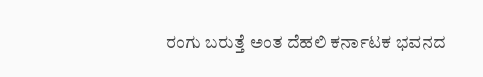ರಂಗು ಬರುತ್ತೆ ಅಂತ ದೆಹಲಿ ಕರ್ನಾಟಕ ಭವನದ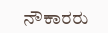ನೌಕಾರರು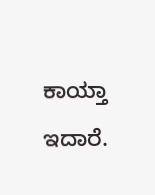ಕಾಯ್ತಾ ಇದಾರೆ.